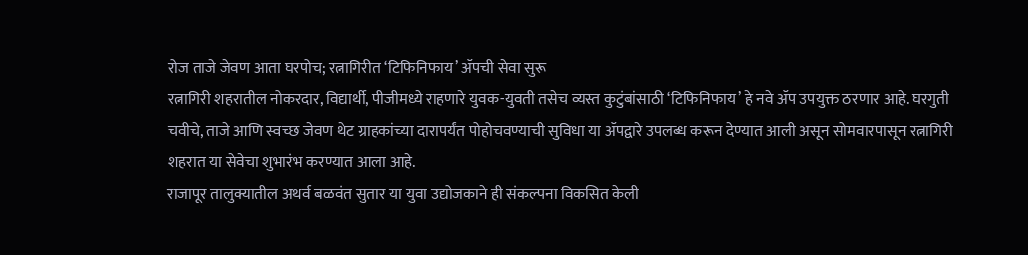रोज ताजे जेवण आता घरपोच; रत्नागिरीत ‘टिफिनिफाय’ ॲपची सेवा सुरू
रत्नागिरी शहरातील नोकरदार, विद्यार्थी, पीजीमध्ये राहणारे युवक-युवती तसेच व्यस्त कुटुंबांसाठी ‘टिफिनिफाय’ हे नवे ॲप उपयुक्त ठरणार आहे. घरगुती चवीचे, ताजे आणि स्वच्छ जेवण थेट ग्राहकांच्या दारापर्यंत पोहोचवण्याची सुविधा या ॲपद्वारे उपलब्ध करून देण्यात आली असून सोमवारपासून रत्नागिरी शहरात या सेवेचा शुभारंभ करण्यात आला आहे.
राजापूर तालुक्यातील अथर्व बळवंत सुतार या युवा उद्योजकाने ही संकल्पना विकसित केली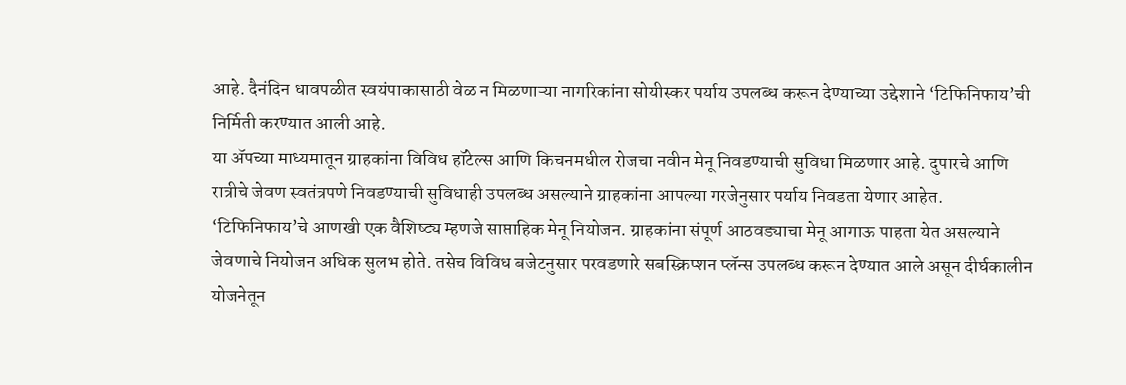आहे. दैनंदिन धावपळीत स्वयंपाकासाठी वेळ न मिळणाऱ्या नागरिकांना सोयीस्कर पर्याय उपलब्ध करून देण्याच्या उद्देशाने ‘टिफिनिफाय’ची निर्मिती करण्यात आली आहे.
या ॲपच्या माध्यमातून ग्राहकांना विविध हॉटेल्स आणि किचनमधील रोजचा नवीन मेनू निवडण्याची सुविधा मिळणार आहे. दुपारचे आणि रात्रीचे जेवण स्वतंत्रपणे निवडण्याची सुविधाही उपलब्ध असल्याने ग्राहकांना आपल्या गरजेनुसार पर्याय निवडता येणार आहेत.
‘टिफिनिफाय’चे आणखी एक वैशिष्ट्य म्हणजे साप्ताहिक मेनू नियोजन. ग्राहकांना संपूर्ण आठवड्याचा मेनू आगाऊ पाहता येत असल्याने जेवणाचे नियोजन अधिक सुलभ होते. तसेच विविध बजेटनुसार परवडणारे सबस्क्रिप्शन प्लॅन्स उपलब्ध करून देण्यात आले असून दीर्घकालीन योजनेतून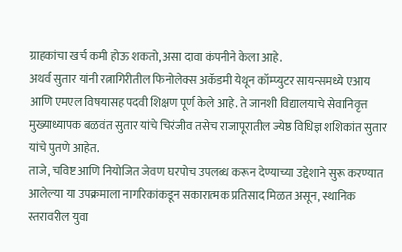ग्राहकांचा खर्च कमी होऊ शकतो, असा दावा कंपनीने केला आहे.
अथर्व सुतार यांनी रत्नागिरीतील फिनोलेक्स अकॅडमी येथून कॉम्प्युटर सायन्समध्ये एआय आणि एमएल विषयासह पदवी शिक्षण पूर्ण केले आहे. ते जानशी विद्यालयाचे सेवानिवृत्त मुख्याध्यापक बळवंत सुतार यांचे चिरंजीव तसेच राजापूरातील ज्येष्ठ विधिज्ञ शशिकांत सुतार यांचे पुतणे आहेत.
ताजे, चविष्ट आणि नियोजित जेवण घरपोच उपलब्ध करून देण्याच्या उद्देशाने सुरू करण्यात आलेल्या या उपक्रमाला नागरिकांकडून सकारात्मक प्रतिसाद मिळत असून, स्थानिक स्तरावरील युवा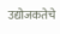उद्योजकतेचे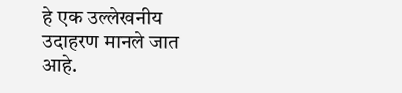हे एक उल्लेखनीय उदाहरण मानले जात आहे.